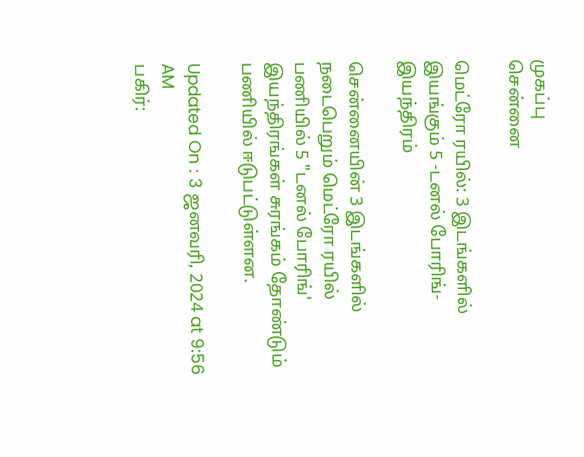முகப்பு
சென்னை

மெட்ரோ ரயில்: 3 இடங்களில் இயங்கும் 5 -டனல் போரிங்- இயந்திரம்

சென்னையின் 3 இடங்களில் நடைபெறும் மெட்ரோ ரயில் பணியில் 5 "டனல் போரிங்' இயந்திரங்கள் சுரங்கம் தோண்டும் பணியில் ஈடுபட்டுள்ளன.

Updated On : 3 ஜனவரி, 2024 at 9:56 AM
பகிர்: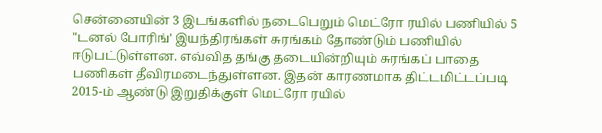சென்னையின் 3 இடங்களில் நடைபெறும் மெட்ரோ ரயில் பணியில் 5 "டனல் போரிங்' இயந்திரங்கள் சுரங்கம் தோண்டும் பணியில் ஈடுபட்டுள்ளன. எவ்வித தங்கு தடையின்றியும் சுரங்கப் பாதை பணிகள் தீவிரமடைந்துள்ளன. இதன் காரணமாக திட்டமிட்டப்படி 2015-ம் ஆண்டு இறுதிக்குள் மெட்ரோ ரயில்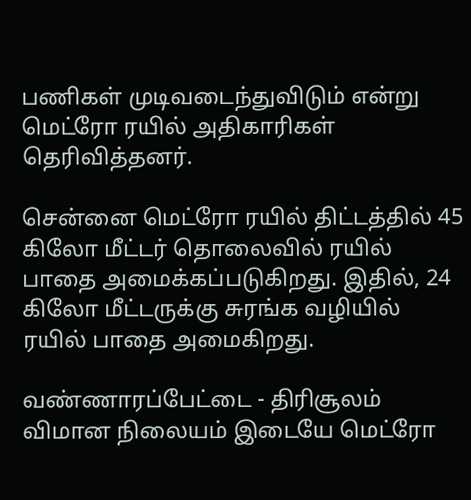பணிகள் முடிவடைந்துவிடும் என்று மெட்ரோ ரயில் அதிகாரிகள் தெரிவித்தனர்.

சென்னை மெட்ரோ ரயில் திட்டத்தில் 45 கிலோ மீட்டர் தொலைவில் ரயில் பாதை அமைக்கப்படுகிறது. இதில், 24 கிலோ மீட்டருக்கு சுரங்க வழியில் ரயில் பாதை அமைகிறது.

வண்ணாரப்பேட்டை - திரிசூலம் விமான நிலையம் இடையே மெட்ரோ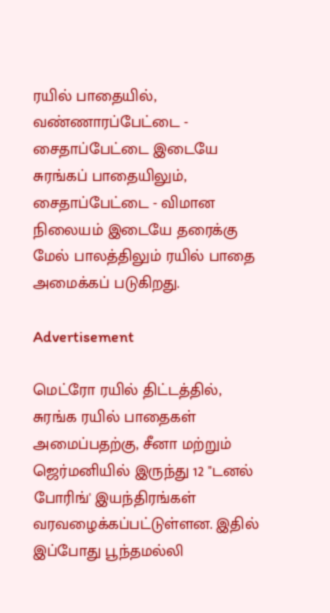ரயில் பாதையில், வண்ணாரப்பேட்டை - சைதாப்பேட்டை இடையே சுரங்கப் பாதையிலும், சைதாப்பேட்டை - விமான நிலையம் இடையே தரைக்கு மேல் பாலத்திலும் ரயில் பாதை அமைக்கப் படுகிறது.

Advertisement

மெட்ரோ ரயில் திட்டத்தில், சுரங்க ரயில் பாதைகள் அமைப்பதற்கு, சீனா மற்றும் ஜெர்மனியில் இருந்து 12 "டனல் போரிங்' இயந்திரங்கள் வரவழைக்கப்பட்டுள்ளன. இதில் இப்போது பூந்தமல்லி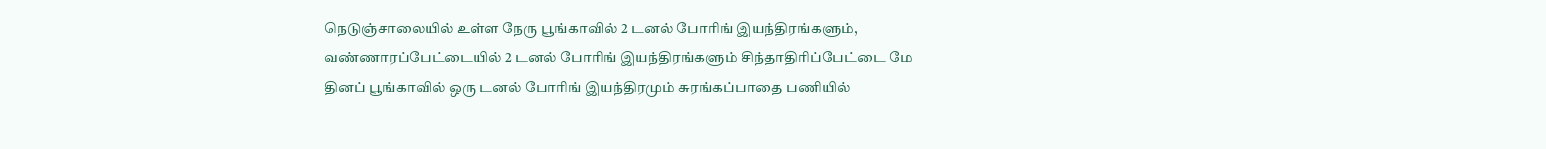நெடுஞ்சாலையில் உள்ள நேரு பூங்காவில் 2 டனல் போரிங் இயந்திரங்களும், வண்ணாரப்பேட்டையில் 2 டனல் போரிங் இயந்திரங்களும் சிந்தாதிரிப்பேட்டை மே தினப் பூங்காவில் ஒரு டனல் போரிங் இயந்திரமும் சுரங்கப்பாதை பணியில்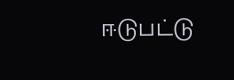ஈடுபட்டு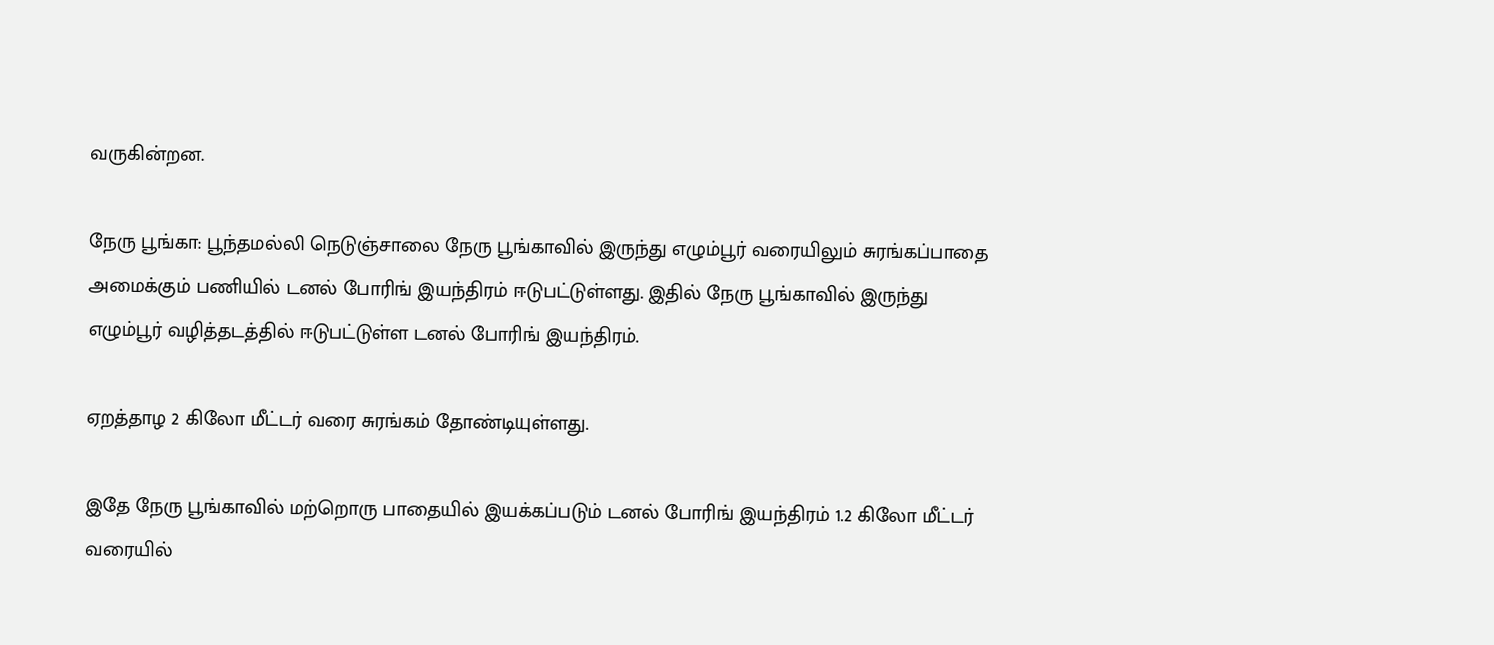வருகின்றன.

நேரு பூங்கா: பூந்தமல்லி நெடுஞ்சாலை நேரு பூங்காவில் இருந்து எழும்பூர் வரையிலும் சுரங்கப்பாதை அமைக்கும் பணியில் டனல் போரிங் இயந்திரம் ஈடுபட்டுள்ளது. இதில் நேரு பூங்காவில் இருந்து எழும்பூர் வழித்தடத்தில் ஈடுபட்டுள்ள டனல் போரிங் இயந்திரம்.

ஏறத்தாழ 2 கிலோ மீட்டர் வரை சுரங்கம் தோண்டியுள்ளது.

இதே நேரு பூங்காவில் மற்றொரு பாதையில் இயக்கப்படும் டனல் போரிங் இயந்திரம் 1.2 கிலோ மீட்டர் வரையில்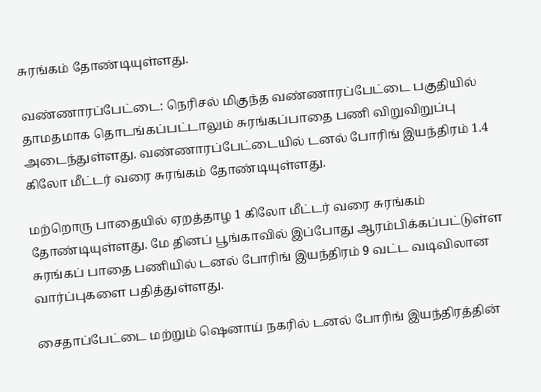சுரங்கம் தோண்டியுள்ளது.

வண்ணாரப்பேட்டை: நெரிசல் மிகுந்த வண்ணாரப்பேட்டை பகுதியில் தாமதமாக தொடங்கப்பட்டாலும் சுரங்கப்பாதை பணி விறுவிறுப்பு அடைந்துள்ளது. வண்ணாரப்பேட்டையில் டனல் போரிங் இயந்திரம் 1.4 கிலோ மீட்டர் வரை சுரங்கம் தோண்டியுள்ளது.

மற்றொரு பாதையில் ஏறத்தாழ 1 கிலோ மீட்டர் வரை சுரங்கம் தோண்டியுள்ளது. மே தினப் பூங்காவில் இப்போது ஆரம்பிக்கப்பட்டுள்ள சுரங்கப் பாதை பணியில் டனல் போரிங் இயந்திரம் 9 வட்ட வடிவிலான வார்ப்புகளை பதித்துள்ளது.

சைதாப்பேட்டை மற்றும் ஷெனாய் நகரில் டனல் போரிங் இயந்திரத்தின்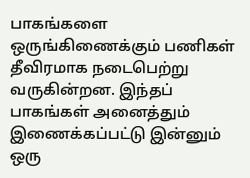பாகங்களை ஒருங்கிணைக்கும் பணிகள் தீவிரமாக நடைபெற்று வருகின்றன. இந்தப் பாகங்கள் அனைத்தும் இணைக்கப்பட்டு இன்னும் ஒரு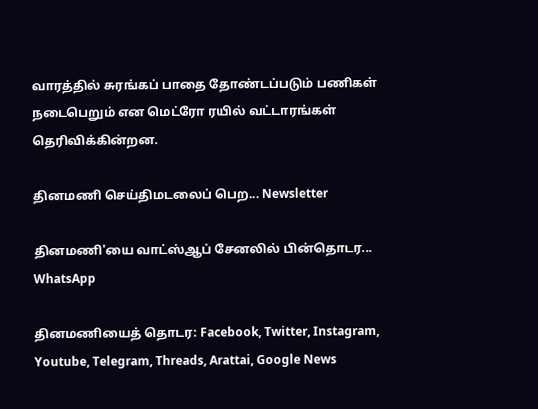வாரத்தில் சுரங்கப் பாதை தோண்டப்படும் பணிகள் நடைபெறும் என மெட்ரோ ரயில் வட்டாரங்கள் தெரிவிக்கின்றன.

தினமணி செய்திமடலைப் பெற... Newsletter

தினமணி'யை வாட்ஸ்ஆப் சேனலில் பின்தொடர... WhatsApp

தினமணியைத் தொடர: Facebook, Twitter, Instagram, Youtube, Telegram, Threads, Arattai, Google News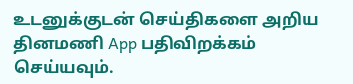உடனுக்குடன் செய்திகளை அறிய தினமணி App பதிவிறக்கம் செய்யவும்.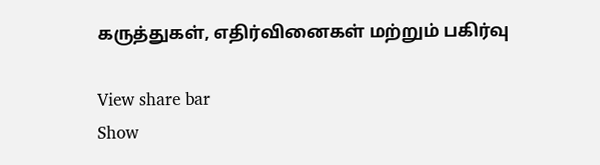கருத்துகள், எதிர்வினைகள் மற்றும் பகிர்வு

View share bar
Show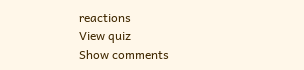reactions
View quiz
Show comments